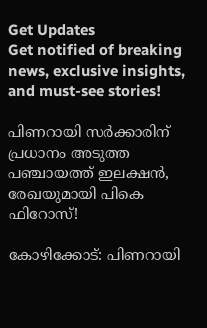Get Updates
Get notified of breaking news, exclusive insights, and must-see stories!

പിണറായി സർക്കാരിന് പ്രധാനം അടുത്ത പഞ്ചായത്ത് ഇലക്ഷൻ, രേഖയുമായി പികെ ഫിറോസ്!

കോഴിക്കോട്: പിണറായി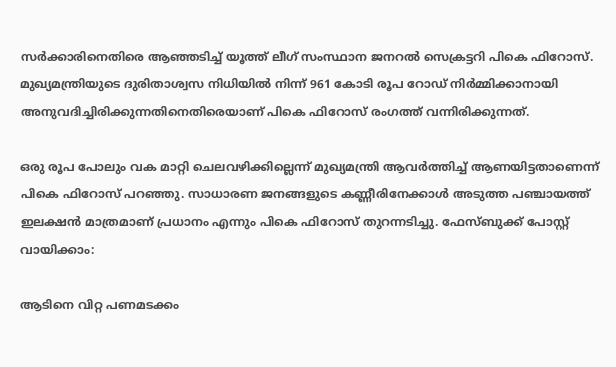സർക്കാരിനെതിരെ ആഞ്ഞടിച്ച് യൂത്ത് ലീഗ് സംസ്ഥാന ജനറൽ സെക്രട്ടറി പികെ ഫിറോസ്. മുഖ്യമന്ത്രിയുടെ ദുരിതാശ്വസ നിധിയിൽ നിന്ന് 961 കോടി രൂപ റോഡ് നിർമ്മിക്കാനായി അനുവദിച്ചിരിക്കുന്നതിനെതിരെയാണ് പികെ ഫിറോസ് രംഗത്ത് വന്നിരിക്കുന്നത്.

ഒരു രൂപ പോലും വക മാറ്റി ചെലവഴിക്കില്ലെന്ന് മുഖ്യമന്ത്രി ആവർത്തിച്ച് ആണയിട്ടതാണെന്ന് പികെ ഫിറോസ് പറഞ്ഞു. സാധാരണ ജനങ്ങളുടെ കണ്ണീരിനേക്കാൾ അടുത്ത പഞ്ചായത്ത് ഇലക്ഷൻ മാത്രമാണ് പ്രധാനം എന്നും പികെ ഫിറോസ് തുറന്നടിച്ചു. ഫേസ്ബുക്ക് പോസ്റ്റ് വായിക്കാം:

ആടിനെ വിറ്റ പണമടക്കം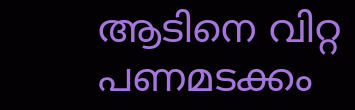ആടിനെ വിറ്റ പണമടക്കം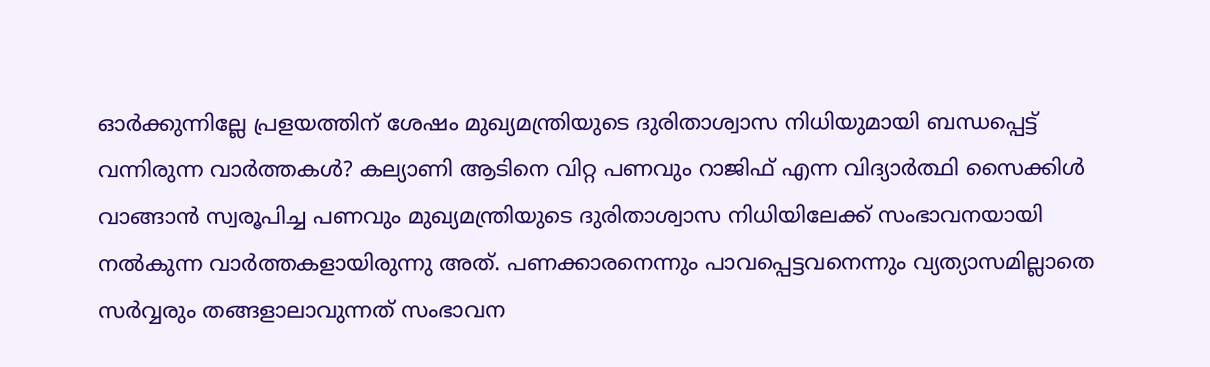ഓർക്കുന്നില്ലേ പ്രളയത്തിന് ശേഷം മുഖ്യമന്ത്രിയുടെ ദുരിതാശ്വാസ നിധിയുമായി ബന്ധപ്പെട്ട് വന്നിരുന്ന വാർത്തകൾ? കല്യാണി ആടിനെ വിറ്റ പണവും റാജിഫ് എന്ന വിദ്യാർത്ഥി സൈക്കിൾ വാങ്ങാൻ സ്വരൂപിച്ച പണവും മുഖ്യമന്ത്രിയുടെ ദുരിതാശ്വാസ നിധിയിലേക്ക് സംഭാവനയായി നൽകുന്ന വാർത്തകളായിരുന്നു അത്. പണക്കാരനെന്നും പാവപ്പെട്ടവനെന്നും വ്യത്യാസമില്ലാതെ സർവ്വരും തങ്ങളാലാവുന്നത് സംഭാവന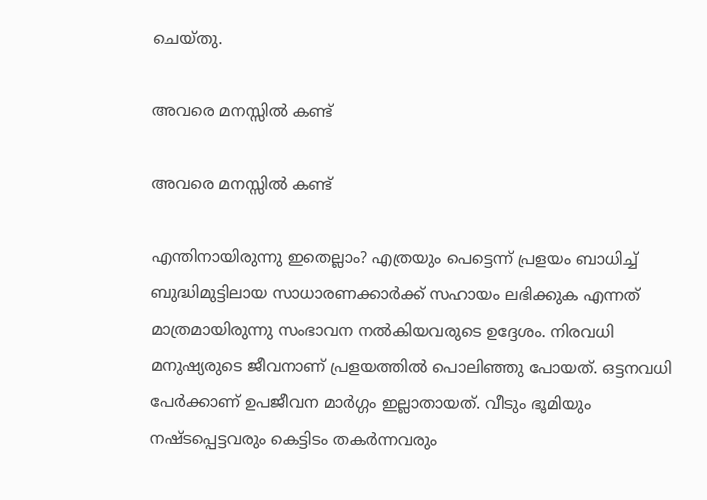ചെയ്തു.

അവരെ മനസ്സിൽ കണ്ട്

അവരെ മനസ്സിൽ കണ്ട്

എന്തിനായിരുന്നു ഇതെല്ലാം? എത്രയും പെട്ടെന്ന് പ്രളയം ബാധിച്ച് ബുദ്ധിമുട്ടിലായ സാധാരണക്കാർക്ക് സഹായം ലഭിക്കുക എന്നത് മാത്രമായിരുന്നു സംഭാവന നൽകിയവരുടെ ഉദ്ദേശം. നിരവധി മനുഷ്യരുടെ ജീവനാണ് പ്രളയത്തിൽ പൊലിഞ്ഞു പോയത്. ഒട്ടനവധി പേർക്കാണ് ഉപജീവന മാർഗ്ഗം ഇല്ലാതായത്. വീടും ഭൂമിയും നഷ്ടപ്പെട്ടവരും കെട്ടിടം തകർന്നവരും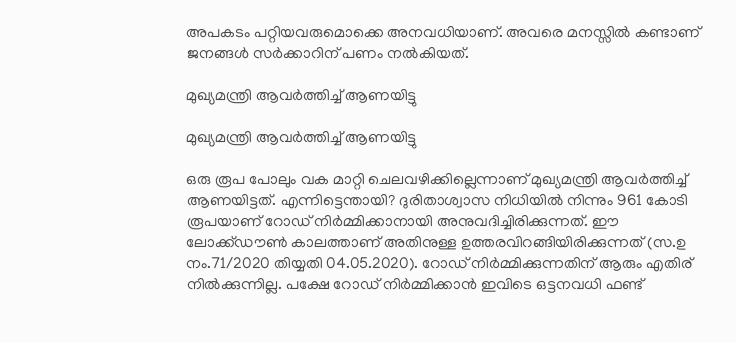അപകടം പറ്റിയവരുമൊക്കെ അനവധിയാണ്. അവരെ മനസ്സിൽ കണ്ടാണ് ജനങ്ങൾ സർക്കാറിന് പണം നൽകിയത്.

മുഖ്യമന്ത്രി ആവർത്തിച്ച് ആണയിട്ടു

മുഖ്യമന്ത്രി ആവർത്തിച്ച് ആണയിട്ടു

ഒരു രൂപ പോലും വക മാറ്റി ചെലവഴിക്കില്ലെന്നാണ് മുഖ്യമന്ത്രി ആവർത്തിച്ച് ആണയിട്ടത്. എന്നിട്ടെന്തായി? ദുരിതാശ്വാസ നിധിയിൽ നിന്നും 961 കോടി രൂപയാണ് റോഡ് നിർമ്മിക്കാനായി അനുവദിച്ചിരിക്കുന്നത്. ഈ ലോക്ക്ഡൗൺ കാലത്താണ് അതിനുള്ള ഉത്തരവിറങ്ങിയിരിക്കുന്നത് (സ.ഉ നം.71/2020 തിയ്യതി 04.05.2020). റോഡ് നിർമ്മിക്കുന്നതിന് ആരും എതിര് നിൽക്കുന്നില്ല. പക്ഷേ റോഡ് നിർമ്മിക്കാൻ ഇവിടെ ഒട്ടനവധി ഫണ്ട്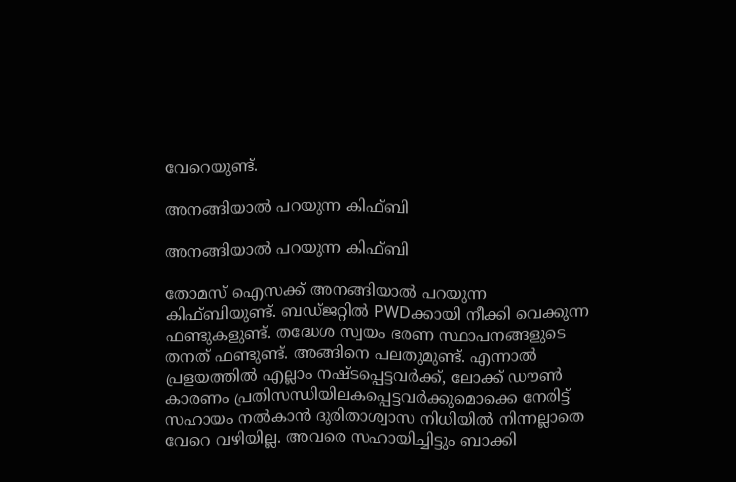വേറെയുണ്ട്.

അനങ്ങിയാൽ പറയുന്ന കിഫ്ബി

അനങ്ങിയാൽ പറയുന്ന കിഫ്ബി

തോമസ് ഐസക്ക് അനങ്ങിയാൽ പറയുന്ന കിഫ്ബിയുണ്ട്. ബഡ്ജറ്റിൽ PWDക്കായി നീക്കി വെക്കുന്ന ഫണ്ടുകളുണ്ട്. തദ്ധേശ സ്വയം ഭരണ സ്ഥാപനങ്ങളുടെ തനത് ഫണ്ടുണ്ട്. അങ്ങിനെ പലതുമുണ്ട്. എന്നാൽ പ്രളയത്തിൽ എല്ലാം നഷ്ടപ്പെട്ടവർക്ക്, ലോക്ക് ഡൗൺ കാരണം പ്രതിസന്ധിയിലകപ്പെട്ടവർക്കുമൊക്കെ നേരിട്ട് സഹായം നൽകാൻ ദുരിതാശ്വാസ നിധിയിൽ നിന്നല്ലാതെ വേറെ വഴിയില്ല. അവരെ സഹായിച്ചിട്ടും ബാക്കി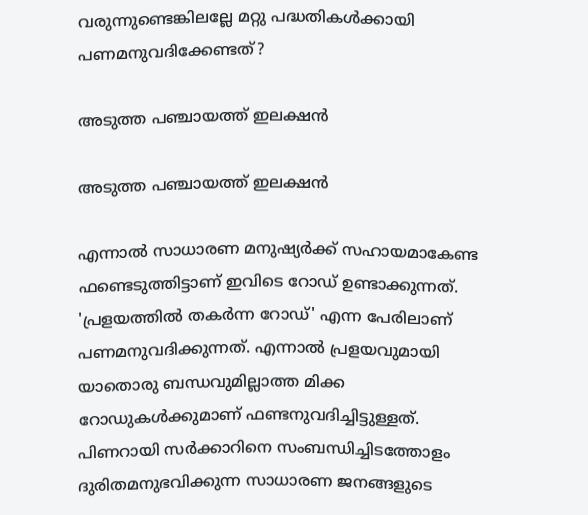വരുന്നുണ്ടെങ്കിലല്ലേ മറ്റു പദ്ധതികൾക്കായി പണമനുവദിക്കേണ്ടത്?

അടുത്ത പഞ്ചായത്ത് ഇലക്ഷൻ

അടുത്ത പഞ്ചായത്ത് ഇലക്ഷൻ

എന്നാൽ സാധാരണ മനുഷ്യർക്ക് സഹായമാകേണ്ട ഫണ്ടെടുത്തിട്ടാണ് ഇവിടെ റോഡ് ഉണ്ടാക്കുന്നത്. 'പ്രളയത്തിൽ തകർന്ന റോഡ്' എന്ന പേരിലാണ് പണമനുവദിക്കുന്നത്. എന്നാൽ പ്രളയവുമായി യാതൊരു ബന്ധവുമില്ലാത്ത മിക്ക റോഡുകൾക്കുമാണ് ഫണ്ടനുവദിച്ചിട്ടുള്ളത്. പിണറായി സർക്കാറിനെ സംബന്ധിച്ചിടത്തോളം ദുരിതമനുഭവിക്കുന്ന സാധാരണ ജനങ്ങളുടെ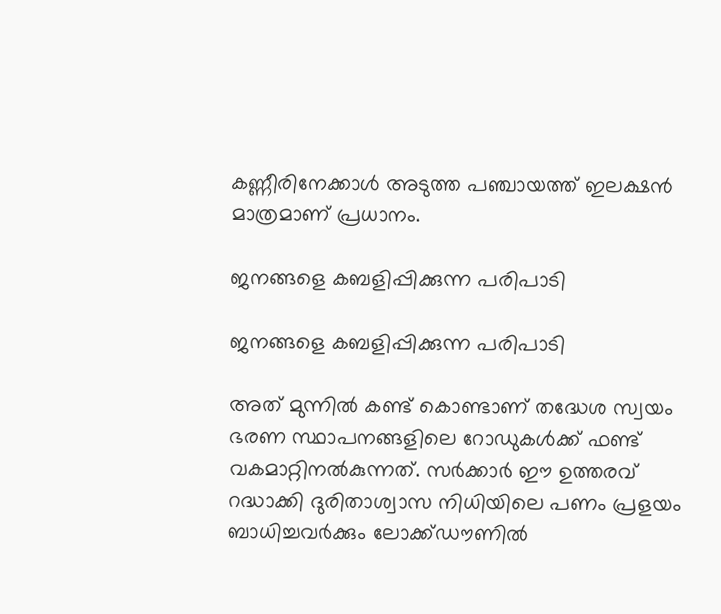കണ്ണീരിനേക്കാൾ അടുത്ത പഞ്ചായത്ത് ഇലക്ഷൻ മാത്രമാണ് പ്രധാനം.

ജനങ്ങളെ കബളിപ്പിക്കുന്ന പരിപാടി

ജനങ്ങളെ കബളിപ്പിക്കുന്ന പരിപാടി

അത് മുന്നിൽ കണ്ട് കൊണ്ടാണ് തദ്ധേശ സ്വയം ഭരണ സ്ഥാപനങ്ങളിലെ റോഡുകൾക്ക് ഫണ്ട് വകമാറ്റിനൽകുന്നത്. സർക്കാർ ഈ ഉത്തരവ് റദ്ധാക്കി ദുരിതാശ്വാസ നിധിയിലെ പണം പ്രളയം ബാധിച്ചവർക്കും ലോക്ക്ഡൗണിൽ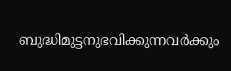ബുദ്ധിമുട്ടനുഭവിക്കുന്നവർക്കും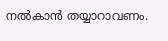നൽകാൻ തയ്യാറാവണം.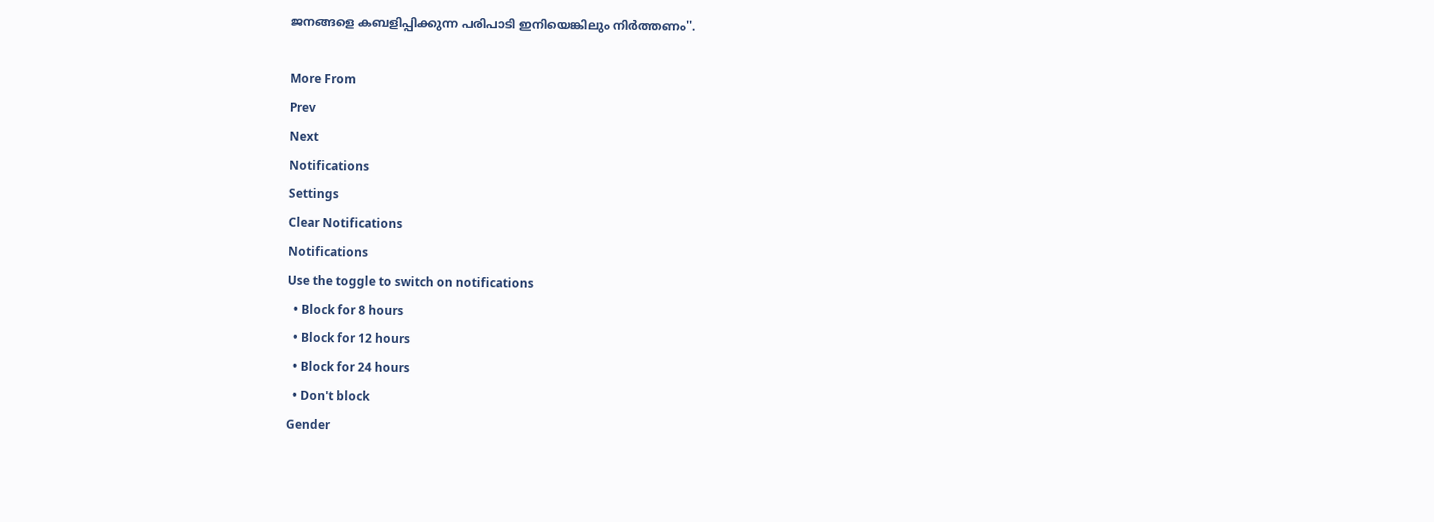ജനങ്ങളെ കബളിപ്പിക്കുന്ന പരിപാടി ഇനിയെങ്കിലും നിർത്തണം''.

More From
Prev
Next
Notifications
Settings
Clear Notifications
Notifications
Use the toggle to switch on notifications
  • Block for 8 hours
  • Block for 12 hours
  • Block for 24 hours
  • Don't block
Gender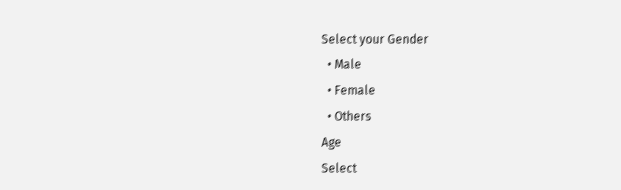Select your Gender
  • Male
  • Female
  • Others
Age
Select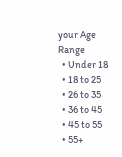your Age Range
  • Under 18
  • 18 to 25
  • 26 to 35
  • 36 to 45
  • 45 to 55
  • 55+